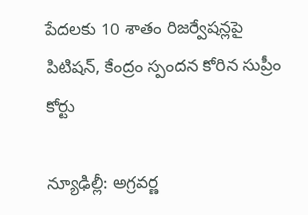పేదలకు 10 శాతం రిజర్వేషన్లపై పిటిషన్, కేంద్రం స్పందన కోరిన సుప్రీం కోర్టు

న్యూఢిల్లీ: అగ్రవర్ణ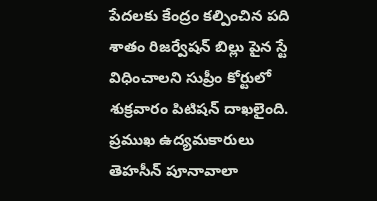పేదలకు కేంద్రం కల్పించిన పది శాతం రిజర్వేషన్ బిల్లు పైన స్టే విధించాలని సుప్రీం కోర్టులో శుక్రవారం పిటిషన్ దాఖలైంది. ప్రముఖ ఉద్యమకారులు తెహసీన్ పూనావాలా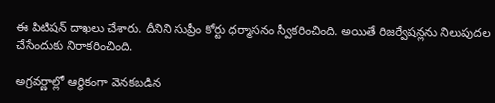ఈ పిటిషన్ దాఖలు చేశారు. దీనిని సుప్రీం కోర్టు ధర్మాసనం స్వీకరించింది. అయితే రిజర్వేషన్లను నిలుపుదల చేసేందుకు నిరాకరించింది.

అగ్రవర్ణాల్లో ఆర్థికంగా వెనకబడిన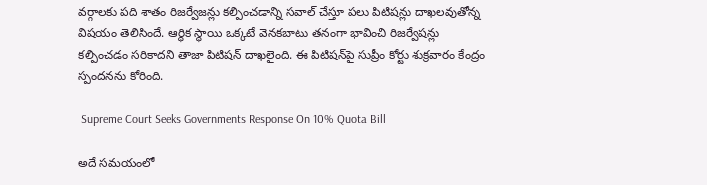వర్గాలకు పది శాతం రిజర్వేజన్లు కల్పించడాన్ని సవాల్ చేస్తూ పలు పిటిషన్లు దాఖలవుతోన్న విషయం తెలిసిందే. ఆర్థిక స్థాయి ఒక్కటే వెనకబాటు తనంగా భావించి రిజర్వేషన్లు కల్పించడం సరికాదని తాజా పిటిషన్‌ దాఖలైంది. ఈ పిటిషన్‌పై సుప్రీం కోర్టు శుక్రవారం కేంద్రం స్పందనను కోరింది.

 Supreme Court Seeks Governments Response On 10% Quota Bill

అదే సమయంలో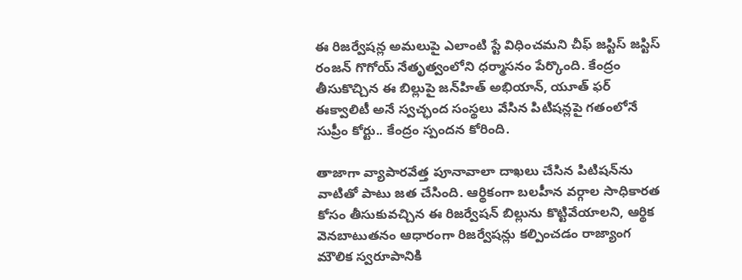ఈ రిజర్వేషన్ల అమలుపై ఎలాంటి స్టే విధించమని చీఫ్ జస్టిస్ జస్టిస్‌ రంజన్‌ గొగోయ్‌ నేతృత్వంలోని ధర్మాసనం పేర్కొంది. కేంద్రం తీసుకొచ్చిన ఈ బిల్లుపై జన్‌హిత్ అభియాన్, యూత్ ఫర్ ఈక్వాలిటీ అనే స్వచ్ఛంద సంస్థలు వేసిన పిటిషన్లపై గతంలోనే సుప్రీం కోర్టు.. కేంద్రం స్పందన కోరింది.

తాజాగా వ్యాపారవేత్త పూనావాలా దాఖలు చేసిన పిటిషన్‌ను వాటితో పాటు జత చేసింది. ఆర్థికంగా బలహీన వర్గాల సాధికారత కోసం తీసుకువచ్చిన ఈ రిజర్వేషన్‌ బిల్లును కొట్టివేయాలని, ఆర్థిక వెనబాటుతనం ఆధారంగా రిజర్వేషన్లు కల్పించడం రాజ్యాంగ మౌలిక స్వరూపానికి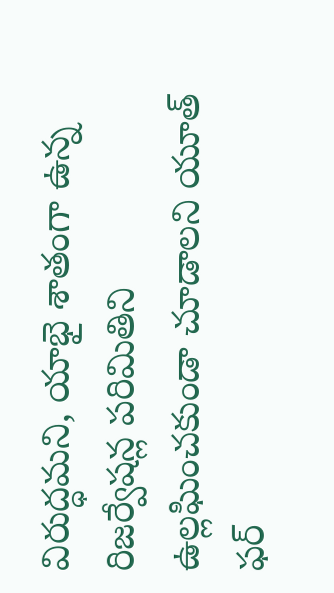విరుద్ధమని, యాభై శాతంగా ఉన్న రిజర్వేషన్ల పరిమితిని ఉల్లఘించకుండా చూడాలని యూత్ ఫర్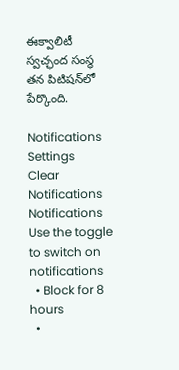ఈక్వాలిటీ స్వచ్ఛంద సంస్థ తన పిటిషన్‌లో పేర్కొంది.

Notifications
Settings
Clear Notifications
Notifications
Use the toggle to switch on notifications
  • Block for 8 hours
  •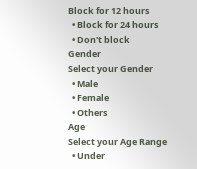Block for 12 hours
  • Block for 24 hours
  • Don't block
Gender
Select your Gender
  • Male
  • Female
  • Others
Age
Select your Age Range
  • Under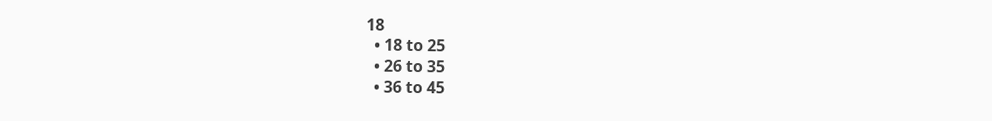18
  • 18 to 25
  • 26 to 35
  • 36 to 45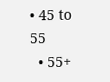• 45 to 55
  • 55+